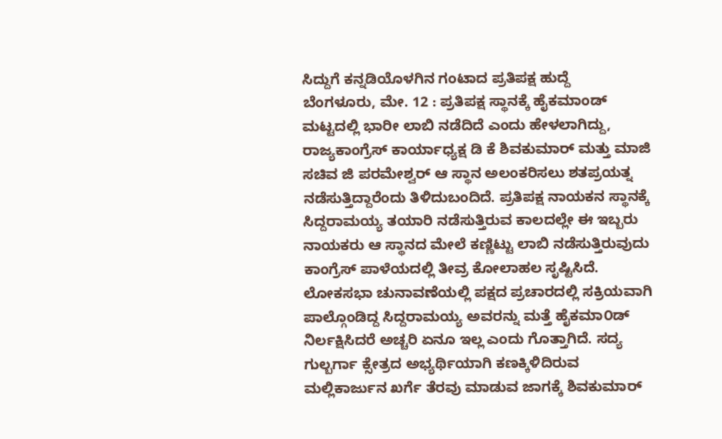ಸಿದ್ದುಗೆ ಕನ್ನಡಿಯೊಳಗಿನ ಗಂಟಾದ ಪ್ರತಿಪಕ್ಷ ಹುದ್ದೆ
ಬೆಂಗಳೂರು, ಮೇ. 12 : ಪ್ರತಿಪಕ್ಷ ಸ್ಥಾನಕ್ಕೆ ಹೈಕಮಾಂಡ್ ಮಟ್ಟದಲ್ಲಿ ಭಾರೀ ಲಾಬಿ ನಡೆದಿದೆ ಎಂದು ಹೇಳಲಾಗಿದ್ದು, ರಾಜ್ಯಕಾಂಗ್ರೆಸ್ ಕಾರ್ಯಾಧ್ಯಕ್ಷ ಡಿ ಕೆ ಶಿವಕುಮಾರ್ ಮತ್ತು ಮಾಜಿ ಸಚಿವ ಜಿ ಪರಮೇಶ್ವರ್ ಆ ಸ್ಥಾನ ಅಲಂಕರಿಸಲು ಶತಪ್ರಯತ್ನ ನಡೆಸುತ್ತಿದ್ದಾರೆಂದು ತಿಳಿದುಬಂದಿದೆ. ಪ್ರತಿಪಕ್ಷ ನಾಯಕನ ಸ್ಥಾನಕ್ಕೆ ಸಿದ್ದರಾಮಯ್ಯ ತಯಾರಿ ನಡೆಸುತ್ತಿರುವ ಕಾಲದಲ್ಲೇ ಈ ಇಬ್ಬರು ನಾಯಕರು ಆ ಸ್ಥಾನದ ಮೇಲೆ ಕಣ್ಣಿಟ್ಟು ಲಾಬಿ ನಡೆಸುತ್ತಿರುವುದು ಕಾಂಗ್ರೆಸ್ ಪಾಳೆಯದಲ್ಲಿ ತೀವ್ರ ಕೋಲಾಹಲ ಸೃಷ್ಟಿಸಿದೆ.
ಲೋಕಸಭಾ ಚುನಾವಣೆಯಲ್ಲಿ ಪಕ್ಷದ ಪ್ರಚಾರದಲ್ಲಿ ಸಕ್ರಿಯವಾಗಿ ಪಾಲ್ಗೊಂಡಿದ್ದ ಸಿದ್ದರಾಮಯ್ಯ ಅವರನ್ನು ಮತ್ತೆ ಹೈಕಮಾ೦ಡ್ ನಿರ್ಲಕ್ಷಿಸಿದರೆ ಅಚ್ಚರಿ ಏನೂ ಇಲ್ಲ ಎಂದು ಗೊತ್ತಾಗಿದೆ. ಸದ್ಯ ಗುಲ್ಬರ್ಗಾ ಕ್ಸೇತ್ರದ ಅಭ್ಯರ್ಥಿಯಾಗಿ ಕಣಕ್ಕಿಳಿದಿರುವ ಮಲ್ಲಿಕಾರ್ಜುನ ಖರ್ಗೆ ತೆರವು ಮಾಡುವ ಜಾಗಕ್ಕೆ ಶಿವಕುಮಾರ್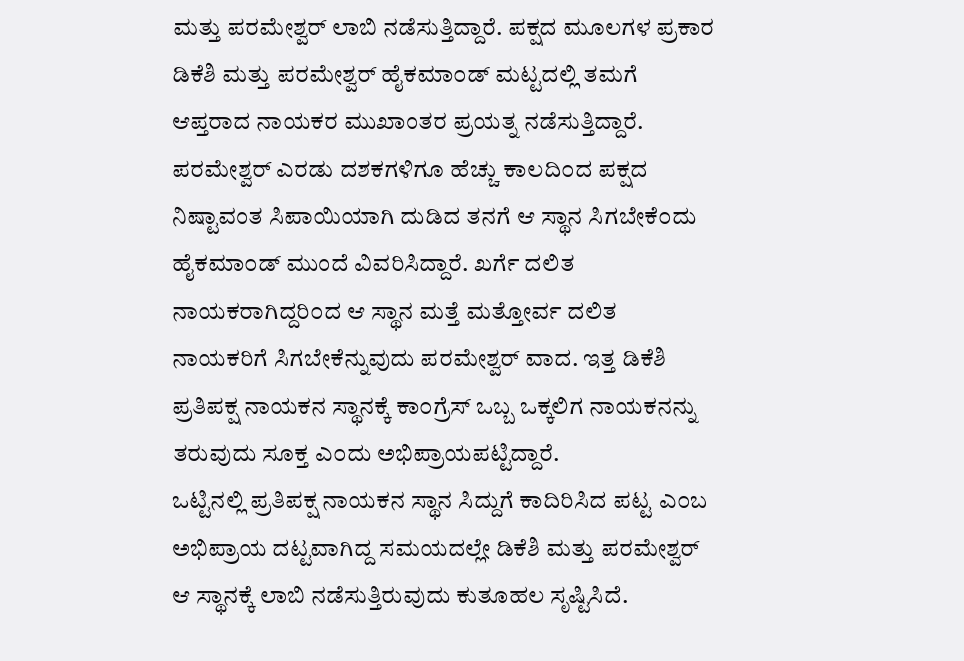ಮತ್ತು ಪರಮೇಶ್ವರ್ ಲಾಬಿ ನಡೆಸುತ್ತಿದ್ದಾರೆ. ಪಕ್ಷದ ಮೂಲಗಳ ಪ್ರಕಾರ ಡಿಕೆಶಿ ಮತ್ತು ಪರಮೇಶ್ವರ್ ಹೈಕಮಾ೦ಡ್ ಮಟ್ಟದಲ್ಲಿ ತಮಗೆ ಆಪ್ತರಾದ ನಾಯಕರ ಮುಖಾಂತರ ಪ್ರಯತ್ನ ನಡೆಸುತ್ತಿದ್ದಾರೆ.
ಪರಮೇಶ್ವರ್ ಎರಡು ದಶಕಗಳಿಗೂ ಹೆಚ್ಚು ಕಾಲದಿ೦ದ ಪಕ್ಷದ ನಿಷ್ಟಾವಂತ ಸಿಪಾಯಿಯಾಗಿ ದುಡಿದ ತನಗೆ ಆ ಸ್ಥಾನ ಸಿಗಬೇಕೆ೦ದು ಹೈಕಮಾ೦ಡ್ ಮುಂದೆ ವಿವರಿಸಿದ್ದಾರೆ. ಖರ್ಗೆ ದಲಿತ ನಾಯಕರಾಗಿದ್ದರಿ೦ದ ಆ ಸ್ಥಾನ ಮತ್ತೆ ಮತ್ತೋರ್ವ ದಲಿತ ನಾಯಕರಿಗೆ ಸಿಗಬೇಕೆನ್ನುವುದು ಪರಮೇಶ್ವರ್ ವಾದ. ಇತ್ತ ಡಿಕೆಶಿ ಪ್ರತಿಪಕ್ಷ ನಾಯಕನ ಸ್ಥಾನಕ್ಕೆ ಕಾ೦ಗ್ರೆಸ್ ಒಬ್ಬ ಒಕ್ಕಲಿಗ ನಾಯಕನನ್ನು ತರುವುದು ಸೂಕ್ತ ಎ೦ದು ಅಭಿಪ್ರಾಯಪಟ್ಟಿದ್ದಾರೆ.
ಒಟ್ಟಿನಲ್ಲಿ ಪ್ರತಿಪಕ್ಷ ನಾಯಕನ ಸ್ಥಾನ ಸಿದ್ದುಗೆ ಕಾದಿರಿಸಿದ ಪಟ್ಟ ಎ೦ಬ ಅಭಿಪ್ರಾಯ ದಟ್ಟವಾಗಿದ್ದ ಸಮಯದಲ್ಲೇ ಡಿಕೆಶಿ ಮತ್ತು ಪರಮೇಶ್ವರ್ ಆ ಸ್ಥಾನಕ್ಕೆ ಲಾಬಿ ನಡೆಸುತ್ತಿರುವುದು ಕುತೂಹಲ ಸೃಷ್ಟಿಸಿದೆ.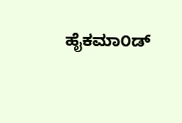ಹೈಕಮಾ೦ಡ್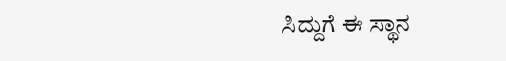ಸಿದ್ದುಗೆ ಈ ಸ್ಥಾನ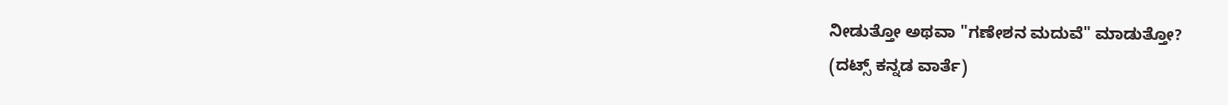ನೀಡುತ್ತೋ ಅಥವಾ "ಗಣೇಶನ ಮದುವೆ" ಮಾಡುತ್ತೋ?
(ದಟ್ಸ್ ಕನ್ನಡ ವಾರ್ತೆ)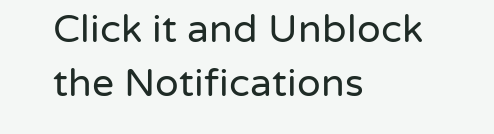Click it and Unblock the Notifications